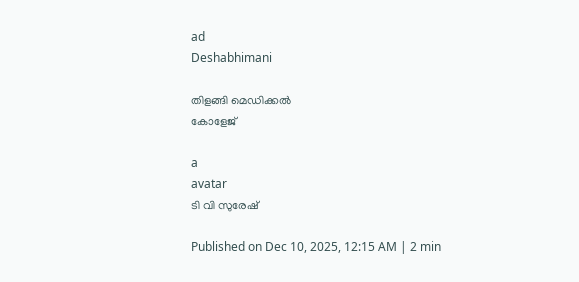ad
Deshabhimani

തിളങ്ങി മെഡിക്കൽ
കോളേജ്

a
avatar
ടി വി സുരേഷ്

Published on Dec 10, 2025, 12:15 AM | 2 min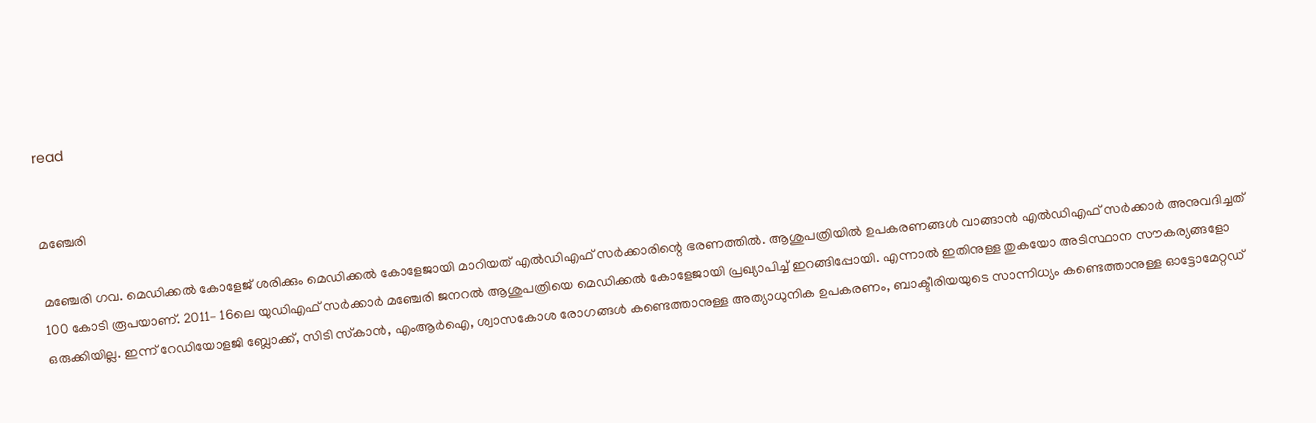read


മഞ്ചേരി

മഞ്ചേരി ഗവ. മെഡിക്കൽ കോളേജ്‌ ശരിക്കും മെഡിക്കൽ കോളേജായി മാറിയത്‌ എൽഡിഎഫ്‌ സർക്കാരിന്റെ ഭരണത്തിൽ. ആശുപത്രിയിൽ ഉപകരണങ്ങൾ വാങ്ങാൻ എൽഡിഎഫ്‌ സർക്കാർ അനുവദിച്ചത്‌ 100 കോടി രൂപയാണ്‌. 2011– 16ലെ യുഡിഎഫ്‌ സർക്കാർ മഞ്ചേരി ജനറൽ ആശുപത്രിയെ മെഡിക്കൽ കോളേജായി പ്രഖ്യാപിച്ച്‌ ഇറങ്ങിപ്പോയി. എന്നാൽ ഇതിനുള്ള തുകയോ അടിസ്ഥാന സ‍ൗകര്യങ്ങളോ ഒരുക്കിയില്ല. ഇന്ന്‌ റേഡിയോളജി ബ്ലോക്ക്‌, സിടി സ്‌കാൻ, എംആർഐ, ശ്വാസകോശ രോഗങ്ങൾ കണ്ടെത്താനുള്ള അത്യാധുനിക ഉപകരണം, ബാക്ടീരിയയുടെ സാന്നിധ്യം കണ്ടെത്താനുള്ള ഓട്ടോമേറ്റഡ്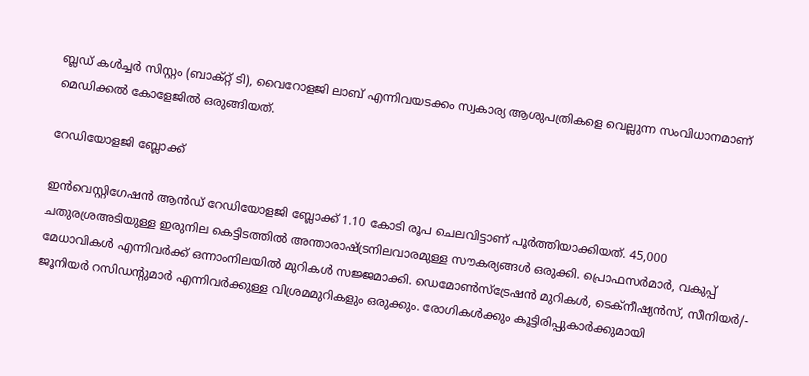ബ്ലഡ് കൾച്ചർ സിസ്റ്റം (ബാക്റ്റ് ടി), വൈറോളജി ലാബ് എന്നിവയടക്കം സ്വകാര്യ ആശുപത്രികളെ വെല്ലുന്ന സംവിധാനമാണ്‌ മെഡിക്കൽ കോളേജിൽ ഒരുങ്ങിയത്‌.

റേഡിയോളജി ബ്ലോക്ക്

ഇൻവെസ്റ്റിഗേഷൻ ആൻഡ് റേഡിയോളജി ബ്ലോക്ക് 1.10 കോടി രൂപ ചെലവിട്ടാണ് പൂർത്തിയാക്കിയത്. 45,000 ചതുരശ്രഅടിയുള്ള ഇരുനില കെട്ടിടത്തിൽ അന്താരാഷ്ട്രനിലവാരമുള്ള സൗകര്യങ്ങൾ ഒരുക്കി. പ്രൊഫസർമാർ, വകുപ്പ് മേധാവികൾ എന്നിവർക്ക് ഒന്നാംനിലയിൽ മുറികൾ സജ്ജമാക്കി. ഡെമോൺസ്ട്രേഷൻ മുറികൾ, ടെക്നീഷ്യൻസ്, സീനിയർ/- ജൂനിയർ റസിഡന്റുമാർ എന്നിവർക്കുള്ള വിശ്രമമുറികളും ഒരുക്കും. രോഗികൾക്കും കൂട്ടിരിപ്പുകാർക്കുമായി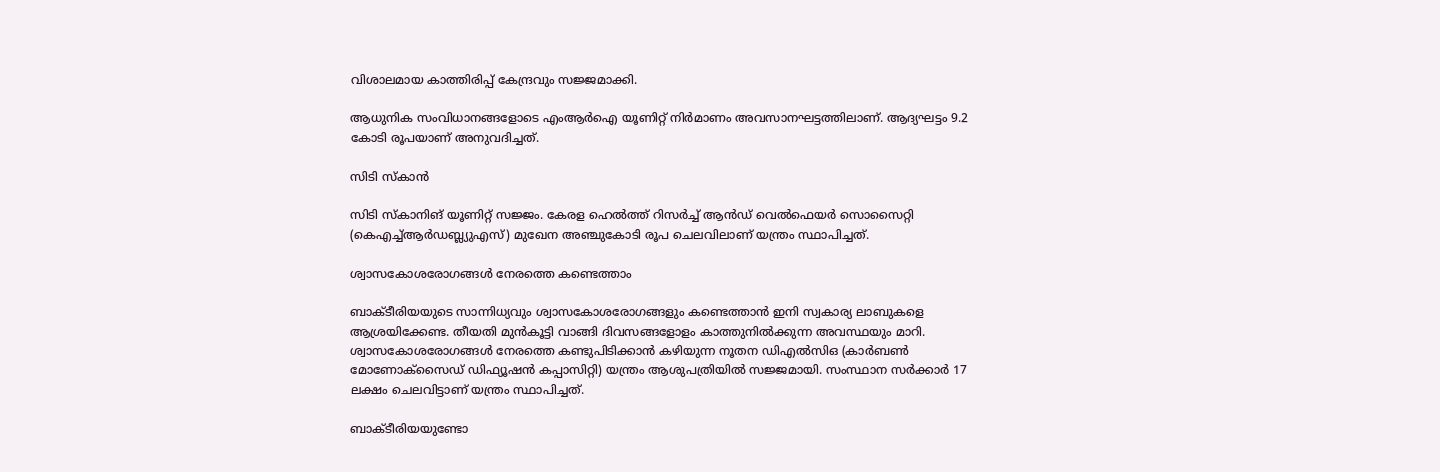വിശാലമായ കാത്തിരിപ്പ് കേന്ദ്രവും സജ്ജമാക്കി.

ആധുനിക സംവിധാനങ്ങളോടെ എംആര്‍ഐ യൂണിറ്റ് നിർമാണം അവസാനഘട്ടത്തിലാണ്‌. ആദ്യഘട്ടം 9.2 കോടി രൂപയാണ് അനുവദിച്ചത്.

സിടി സ്കാൻ

സിടി സ്കാനിങ് യൂണിറ്റ് സജ്ജം. കേരള ഹെൽത്ത് റിസർച്ച്‌ ആൻഡ് വെൽഫെയർ സൊസൈറ്റി (കെഎച്ച്ആർഡബ്ല്യുഎസ്) മുഖേന അഞ്ചുകോടി രൂപ ചെലവിലാണ് യന്ത്രം സ്ഥാപിച്ചത്.

ശ്വാസകോശരോഗങ്ങൾ നേരത്തെ കണ്ടെത്താം

ബാക്ടീരിയയുടെ സാന്നിധ്യവും ശ്വാസകോശരോഗങ്ങളും കണ്ടെത്താൻ ഇനി സ്വകാര്യ ലാബുകളെ ആശ്രയിക്കേണ്ട. തീയതി മുൻകൂട്ടി വാങ്ങി ദിവസങ്ങളോളം കാത്തുനിൽക്കുന്ന അവസ്ഥയും മാറി. ശ്വാസകോശരോഗങ്ങൾ നേരത്തെ കണ്ടുപിടിക്കാൻ കഴിയുന്ന നൂതന ഡിഎൽസിഒ (കാർബൺ മോണോക്സൈഡ് ഡിഫ്യൂഷൻ കപ്പാസിറ്റി) യന്ത്രം ആശുപത്രിയിൽ സജ്ജമായി. സംസ്ഥാന സർക്കാർ 17 ലക്ഷം ചെലവിട്ടാണ് യന്ത്രം സ്ഥാപിച്ചത്.

ബാക്ടീരിയയുണ്ടോ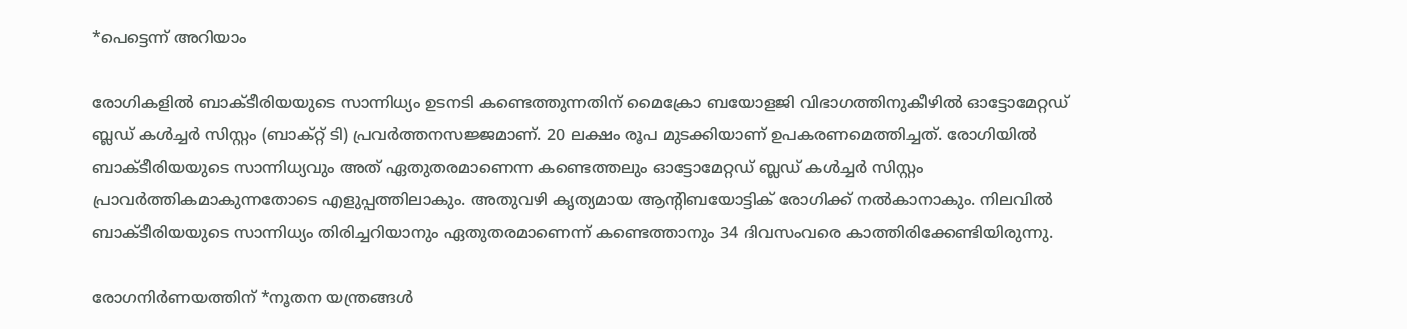*പെട്ടെന്ന് അറിയാം

രോഗികളിൽ ബാക്ടീരിയയുടെ സാന്നിധ്യം ഉടനടി കണ്ടെത്തുന്നതിന് മൈക്രോ ബയോളജി വിഭാഗത്തിനുകീഴിൽ ഓട്ടോമേറ്റഡ് ബ്ലഡ് കൾച്ചർ സിസ്റ്റം (ബാക്റ്റ് ടി) പ്രവർത്തനസജ്ജമാണ്. 20 ലക്ഷം രൂപ മുടക്കിയാണ് ഉപകരണമെത്തിച്ചത്. രോഗിയിൽ ബാക്ടീരിയയുടെ സാന്നിധ്യവും അത് ഏതുതരമാണെന്ന കണ്ടെത്തലും ഓട്ടോമേറ്റഡ് ബ്ലഡ് കൾച്ചർ സിസ്റ്റം പ്രാവർത്തികമാകുന്നതോടെ എളുപ്പത്തിലാകും. അതുവഴി കൃത്യമായ ആന്റിബയോട്ടിക് രോഗിക്ക് നൽകാനാകും. നിലവിൽ ബാക്ടീരിയയുടെ സാന്നിധ്യം തിരിച്ചറിയാനും ഏതുതരമാണെന്ന് കണ്ടെത്താനും 34 ദിവസംവരെ കാത്തിരിക്കേണ്ടിയിരുന്നു.

രോഗനിർണയത്തിന് *നൂതന യന്ത്രങ്ങൾ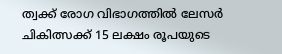ത്വക്ക്‌ രോഗ വിഭാഗത്തില്‍ ലേസര്‍ ചികിത്സക്ക് 15 ലക്ഷം രൂപയുടെ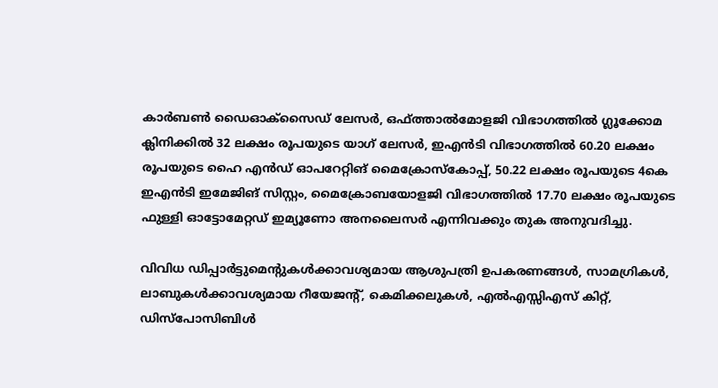കാര്‍ബണ്‍ ഡൈഓക്സൈഡ് ലേസര്‍, ഒഫ്ത്താല്‍മോളജി വിഭാഗത്തില്‍ ഗ്ലൂക്കോമ ക്ലിനിക്കില്‍ 32 ലക്ഷം രൂപയുടെ യാഗ് ലേസര്‍, ഇഎന്‍ടി വിഭാഗത്തില്‍ 60.20 ലക്ഷം രൂപയുടെ ഹൈ എന്‍ഡ് ഓപറേറ്റിങ് മൈക്രോസ്‌കോപ്പ്, 50.22 ലക്ഷം രൂപയുടെ 4കെ ഇഎന്‍ടി ഇമേജിങ് സിസ്റ്റം, മൈക്രോബയോളജി വിഭാഗത്തില്‍ 17.70 ലക്ഷം രൂപയുടെ ഫുള്ളി ഓട്ടോമേറ്റഡ് ഇമ്യൂണോ അനലൈസര്‍ എന്നിവക്കും തുക അനുവദിച്ചു.

വിവിധ ഡിപ്പാര്‍ട്ടുമെന്റുകള്‍ക്കാവശ്യമായ ആശുപത്രി ഉപകരണങ്ങള്‍, സാമഗ്രികള്‍, ലാബുകള്‍ക്കാവശ്യമായ റീയേജന്റ്, കെമിക്കലുകള്‍, എല്‍എസ്സിഎസ് കിറ്റ്, ഡിസ്പോസിബിള്‍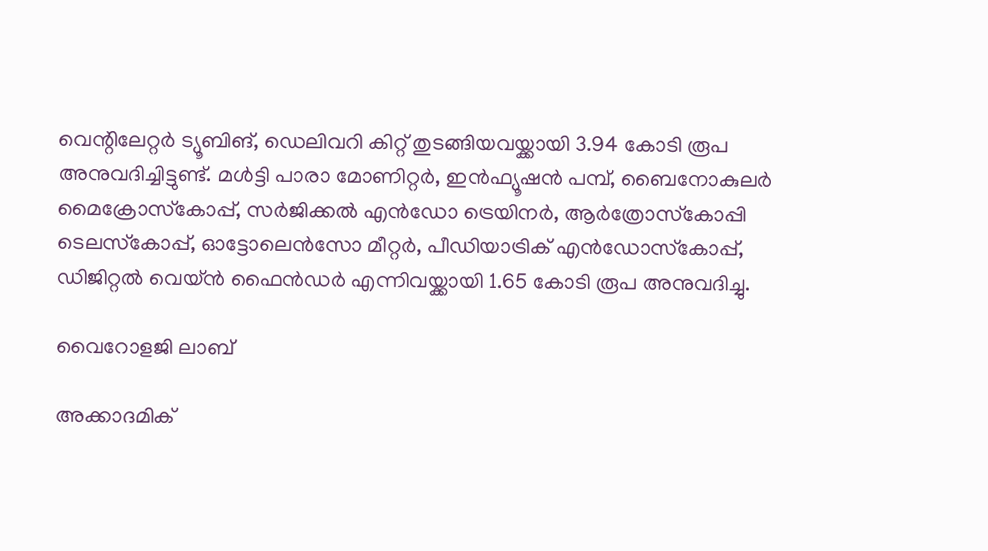വെന്റിലേറ്റര്‍ ട്യൂബിങ്, ഡെലിവറി കിറ്റ് തുടങ്ങിയവയ്ക്കായി 3.94 കോടി രൂപ അനുവദിച്ചിട്ടുണ്ട്. മള്‍ട്ടി പാരാ മോണിറ്റര്‍, ഇന്‍ഫ്യൂഷന്‍ പമ്പ്, ബൈനോകുലര്‍ മൈക്രോസ്‌കോപ്പ്, സര്‍ജിക്കല്‍ എന്‍ഡോ ട്രെയിനര്‍, ആര്‍ത്രോസ്‌കോപ്പി ടെലസ്‌കോപ്പ്, ഓട്ടോലെന്‍സോ മീറ്റര്‍, പീഡിയാട്രിക് എന്‍ഡോസ്‌കോപ്പ്, ഡിജിറ്റല്‍ വെയ്ന്‍ ഫൈന്‍ഡര്‍ എന്നിവയ്ക്കായി 1.65 കോടി രൂപ അനുവദിച്ചു.

വൈറോളജി ലാബ്

അക്കാദമിക്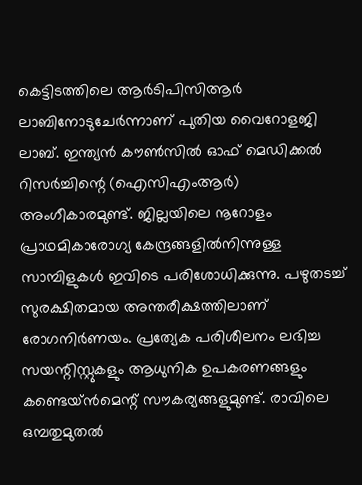കെട്ടിടത്തിലെ ആർടിപിസിആർ ലാബിനോടുചേർന്നാണ് പുതിയ വൈറോളജി ലാബ്. ഇന്ത്യൻ കൗൺസിൽ ഓഫ് മെഡിക്കൽ റിസർച്ചിന്റെ (ഐസിഎംആർ) അംഗീകാരമുണ്ട്. ജില്ലയിലെ നൂറോളം പ്രാഥമികാരോഗ്യ കേന്ദ്രങ്ങളിൽനിന്നുള്ള സാമ്പിളുകൾ ഇവിടെ പരിശോധിക്കുന്നു. പഴുതടച്ച് സുരക്ഷിതമായ അന്തരീക്ഷത്തിലാണ്‌ രോഗനിർണയം. പ്രത്യേക പരിശീലനം ലഭിച്ച സയന്റിസ്റ്റുകളും ആധുനിക ഉപകരണങ്ങളും കണ്ടെയ്ൻമെന്റ് സൗകര്യങ്ങളുമുണ്ട്. രാവിലെ ഒമ്പതുമുതൽ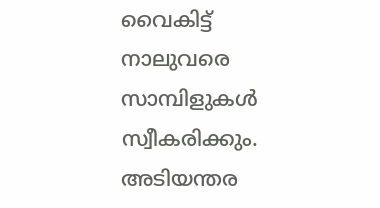വൈകിട്ട് നാലുവരെ സാമ്പിളുകൾ സ്വീകരിക്കും. അടിയന്തര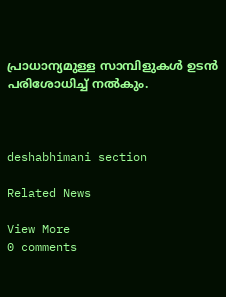പ്രാധാന്യമുള്ള സാമ്പിളുകൾ ഉടൻ പരിശോധിച്ച് നൽകും.



deshabhimani section

Related News

View More
0 comments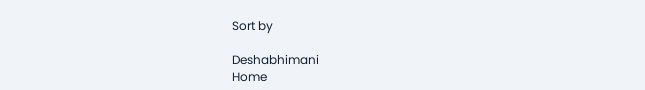Sort by

Deshabhimani
Home